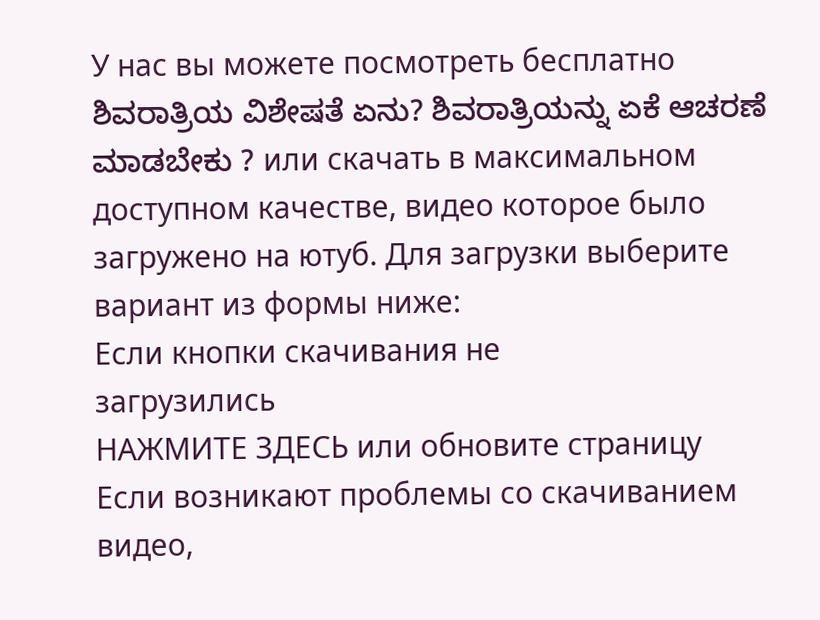У нас вы можете посмотреть бесплатно ಶಿವರಾತ್ರಿಯ ವಿಶೇಷತೆ ಏನು? ಶಿವರಾತ್ರಿಯನ್ನು ಏಕೆ ಆಚರಣೆ ಮಾಡಬೇಕು ? или скачать в максимальном доступном качестве, видео которое было загружено на ютуб. Для загрузки выберите вариант из формы ниже:
Если кнопки скачивания не
загрузились
НАЖМИТЕ ЗДЕСЬ или обновите страницу
Если возникают проблемы со скачиванием видео,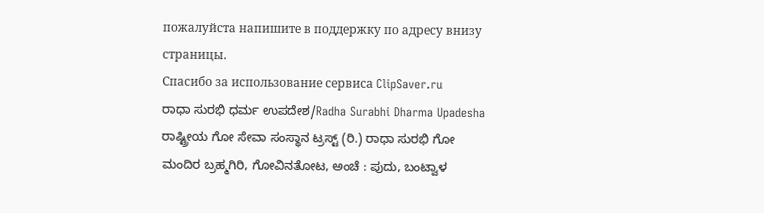пожалуйста напишите в поддержку по адресу внизу
страницы.
Спасибо за использование сервиса ClipSaver.ru
ರಾಧಾ ಸುರಭಿ ಧರ್ಮ ಉಪದೇಶ/Radha Surabhi Dharma Upadesha ರಾಷ್ಟ್ರೀಯ ಗೋ ಸೇವಾ ಸಂಸ್ಥಾನ ಟ್ರಸ್ಟ್ (ರಿ.) ರಾಧಾ ಸುರಭಿ ಗೋ ಮಂದಿರ ಬ್ರಹ್ಮಗಿರಿ, ಗೋವಿನತೋಟ, ಅಂಚೆ : ಪುದು, ಬಂಟ್ವಾಳ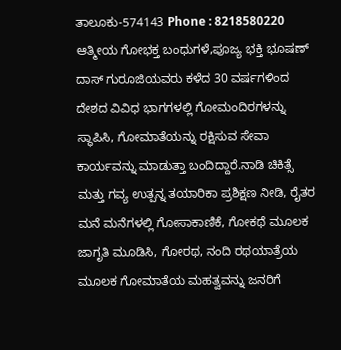ತಾಲೂಕು-574143 Phone : 8218580220 ಆತ್ಮೀಯ ಗೋಭಕ್ತ ಬಂಧುಗಳೆ,ಪೂಜ್ಯ ಭಕ್ತಿ ಭೂಷಣ್ ದಾಸ್ ಗುರೂಜಿಯವರು ಕಳೆದ 30 ವರ್ಷಗಳಿಂದ ದೇಶದ ವಿವಿಧ ಭಾಗಗಳಲ್ಲಿ ಗೋಮಂದಿರಗಳನ್ನು ಸ್ಥಾಪಿಸಿ, ಗೋಮಾತೆಯನ್ನು ರಕ್ಷಿಸುವ ಸೇವಾ ಕಾರ್ಯವನ್ನು ಮಾಡುತ್ತಾ ಬಂದಿದ್ದಾರೆ.ನಾಡಿ ಚಿಕಿತ್ಸೆ ಮತ್ತು ಗವ್ಯ ಉತ್ಪನ್ನ ತಯಾರಿಕಾ ಪ್ರಶಿಕ್ಷಣ ನೀಡಿ, ರೈತರ ಮನೆ ಮನೆಗಳಲ್ಲಿ ಗೋಸಾಕಾಣಿಕೆ, ಗೋಕಥೆ ಮೂಲಕ ಜಾಗೃತಿ ಮೂಡಿಸಿ, ಗೋರಥ, ನಂದಿ ರಥಯಾತ್ರೆಯ ಮೂಲಕ ಗೋಮಾತೆಯ ಮಹತ್ವವನ್ನು ಜನರಿಗೆ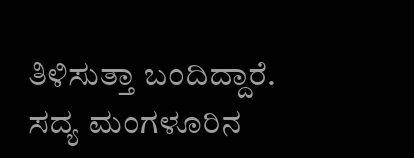ತಿಳಿಸುತ್ತಾ ಬಂದಿದ್ದಾರೆ. ಸದ್ಯ ಮಂಗಳೂರಿನ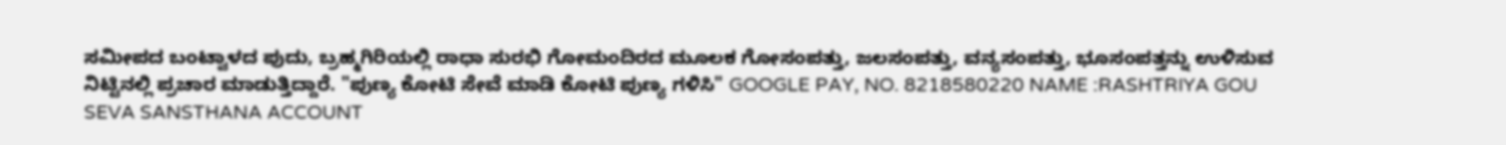ಸಮೀಪದ ಬಂಟ್ವಾಳದ ಪುದು, ಬ್ರಹ್ಮಗಿರಿಯಲ್ಲಿ ರಾಧಾ ಸುರಭಿ ಗೋಮಂದಿರದ ಮೂಲಕ ಗೋಸಂಪತ್ತು, ಜಲಸಂಪತ್ತು, ವನ್ಯಸಂಪತ್ತು, ಭೂಸಂಪತ್ತನ್ನು ಉಳಿಸುವ ನಿಟ್ಟಿನಲ್ಲಿ ಪ್ರಚಾರ ಮಾಡುತ್ತಿದ್ದಾರೆ. "ಪುಣ್ಯ ಕೋಟಿ ಸೇವೆ ಮಾಡಿ ಕೋಟಿ ಪುಣ್ಯ ಗಳಿಸಿ" GOOGLE PAY, NO. 8218580220 NAME :RASHTRIYA GOU SEVA SANSTHANA ACCOUNT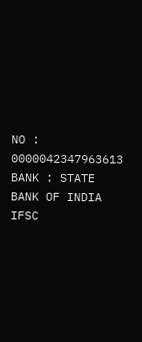NO : 0000042347963613 BANK : STATE BANK OF INDIA IFSC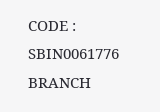CODE : SBIN0061776 BRANCH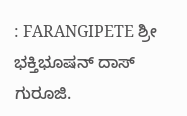: FARANGIPETE ಶ್ರೀ ಭಕ್ತಿಭೂಷನ್ ದಾಸ್ ಗುರೂಜಿ.